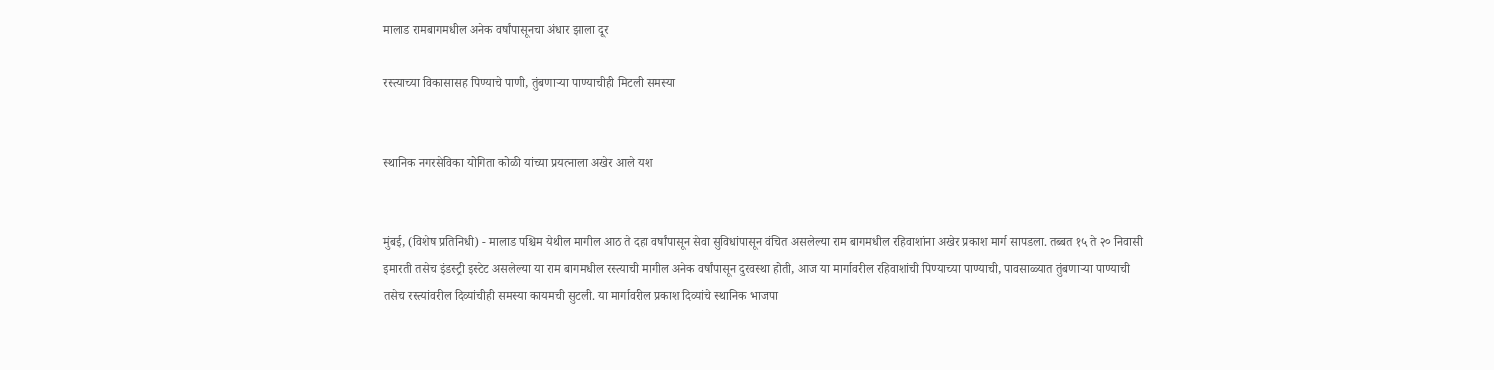मालाड रामबागमधील अनेक वर्षांपासूनचा अंधार झाला दूर

रस्त्याच्या विकासासह पिण्याचे पाणी, तुंबणाऱ्या पाण्याचीही मिटली समस्या


स्थानिक नगरसेविका योगिता कोळी यांच्या प्रयत्नाला अखेर आले यश


मुंबई, (विशेष प्रतिनिधी) - मालाड पश्चिम येथील मागील आठ ते दहा वर्षांपासून सेवा सुविधांपासून वंचित असलेल्या राम बागमधील रहिवाशांना अखेर प्रकाश मार्ग सापडला. तब्बत १५ ते २० निवासी इमारती तसेच इंडस्ट्री इस्टेट असलेल्या या राम बागमधील रस्त्याची मागील अनेक वर्षांपासून दुरवस्था होती, आज या मार्गावरील रहिवाशांची पिण्याच्या पाण्याची, पावसाळ्यात तुंबणाऱ्या पाण्याची तसेच रस्त्यांवरील दिव्यांचीही समस्या कायमची सुटली. या मार्गावरील प्रकाश दिव्यांचे स्थानिक भाजपा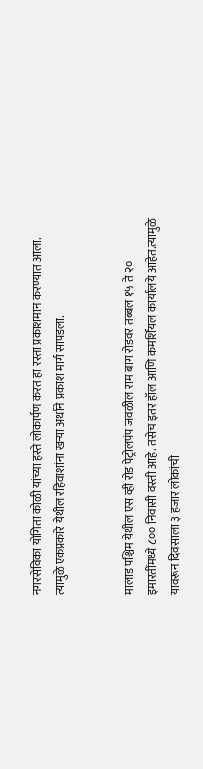नगरसेविका योगिता कोळी यांच्या हस्ते लोकार्पण करत हा रस्ता प्रकाशमान करण्यात आला. त्यामुळे एकप्रकारे येथील रहिवाशांना खऱ्या अर्थाने प्रकाश मार्ग सापडला.


मालाड पश्चिम येथील एस व्ही रोड पेट्रोलपंप जवळील राम बाग रोडवर तब्बल १५ ते २० इमारतींमध्ये ८०० निवासी वस्ती आहे. तसेच इतर हॉल आणि कमर्शियल कार्यालये आहेत.त्यामुळे यावरून दिवसाला ३ हजार लोकांची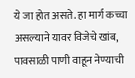ये जा होत असते. हा मार्ग कच्चा असल्याने यावर विजेचे खांब, पावसाळी पाणी वाहून नेण्याची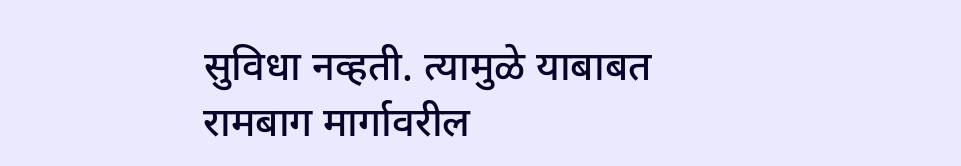सुविधा नव्हती. त्यामुळे याबाबत रामबाग मार्गावरील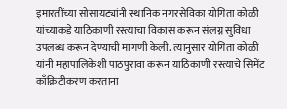इमारतींच्या सोसायट्यांनी स्थानिक नगरसेविका योगिता कोळी यांच्याकडे याठिकाणी रस्त्याचा विकास करून संलग्न सुविधा उपलब्ध करून देण्याची मागणी केली. त्यानुसार योगिता कोळी यांनी महापालिकेशी पाठपुरावा करून याठिकाणी रस्त्याचे सिमेंट काँक्रिटीकरण करताना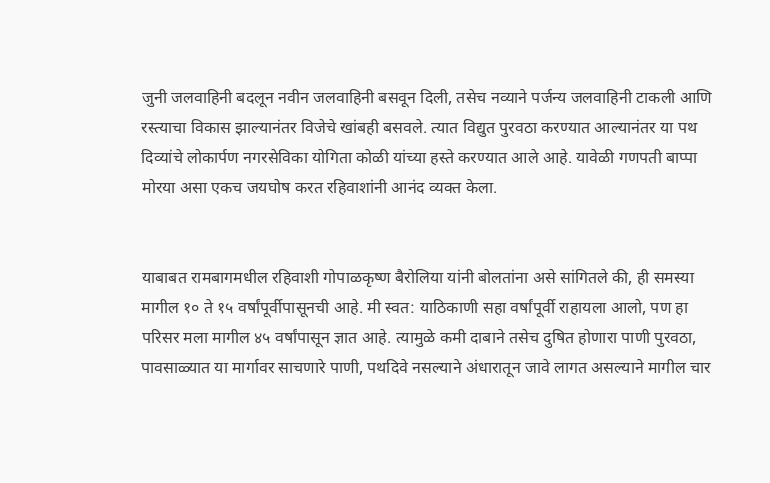जुनी जलवाहिनी बदलून नवीन जलवाहिनी बसवून दिली, तसेच नव्याने पर्जन्य जलवाहिनी टाकली आणि रस्त्याचा विकास झाल्यानंतर विजेचे खांबही बसवले. त्यात विद्युत पुरवठा करण्यात आल्यानंतर या पथ दिव्यांचे लोकार्पण नगरसेविका योगिता कोळी यांच्या हस्ते करण्यात आले आहे. यावेळी गणपती बाप्पा मोरया असा एकच जयघोष करत रहिवाशांनी आनंद व्यक्त केला.


याबाबत रामबागमधील रहिवाशी गोपाळकृष्ण बैरोलिया यांनी बोलतांना असे सांगितले की, ही समस्या मागील १० ते १५ वर्षांपूर्वीपासूनची आहे. मी स्वत: याठिकाणी सहा वर्षांपूर्वी राहायला आलो, पण हा परिसर मला मागील ४५ वर्षांपासून ज्ञात आहे. त्यामुळे कमी दाबाने तसेच दुषित होणारा पाणी पुरवठा, पावसाळ्यात या मार्गावर साचणारे पाणी, पथदिवे नसल्याने अंधारातून जावे लागत असल्याने मागील चार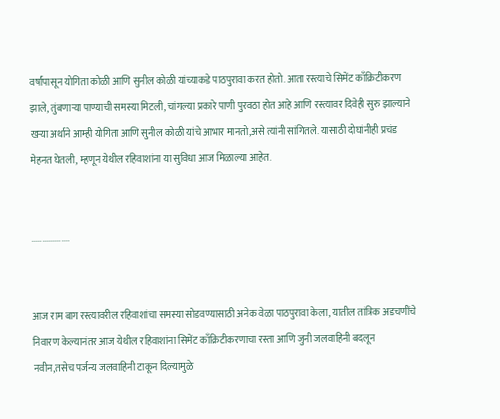वर्षांपासून योगिता कोळी आणि सुनील कोळी यांच्याकडे पाठपुरावा करत होतो. आता रस्त्याचे सिमेंट काँक्रिटीकरण झाले, तुंबणाऱ्या पाण्याची समस्या मिटली, चांगल्या प्रकारे पाणी पुरवठा होत आहे आणि रस्त्यावर दिवेही सुरु झाल्याने खऱ्या अर्थाने आम्ही योगिता आणि सुनील कोळी यांचे आभार मानतो,असे त्यांनी सांगितले. यासाठी दोघांनीही प्रचंड मेहनत घेतली, म्हणून येथील रहिवाशांना या सुविधा आज मिळाल्या आहेत.


..................


आज राम बाग रस्त्यावरील रहिवाशांचा समस्या सोडवण्यासाठी अनेक वेळा पाठपुरावा केला, यातील तांत्रिक अडचणींचे निवारण केल्यानंतर आज येथील रहिवाशांना सिमेंट काँक्रिटीकरणाचा रस्ता आणि जुनी जलवाहिनी बदलून नवीन,तसेच पर्जन्य जलवाहिनी टाकून दिल्यामुळे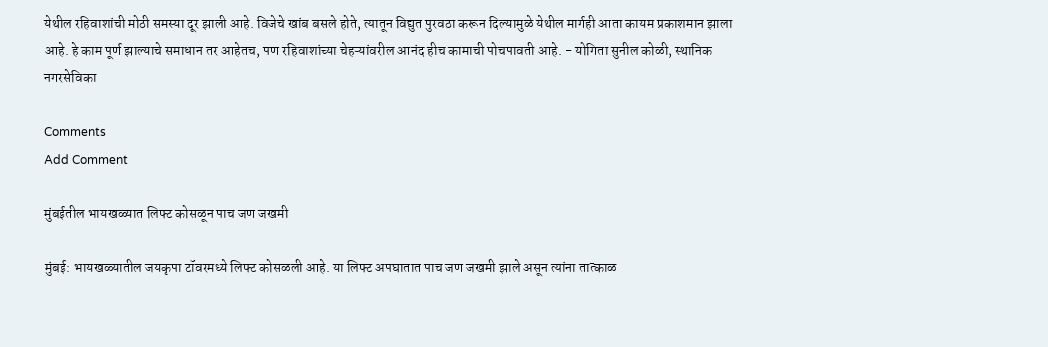येथील रहिवाशांची मोठी समस्या दूर झाली आहे. विजेचे खांब बसले होते, त्यातून विद्युत पुरवठा करून दिल्यामुळे येथील मार्गही आता कायम प्रकाशमान झाला आहे. हे काम पूर्ण झाल्याचे समाधान तर आहेतच, पण रहिवाशांच्या चेहऱ्यांवरील आनंद हीच कामाची पोचपावती आहे. - योगिता सुनील कोळी, स्थानिक नगरसेविका

Comments
Add Comment

मुंबईतील भायखळ्यात लिफ्ट कोसळून पाच जण जखमी

मुंबई: भायखळ्यातील जयकृपा टॉवरमध्ये लिफ्ट कोसळली आहे. या लिफ्ट अपघातात पाच जण जखमी झाले असून त्यांना तात्काळ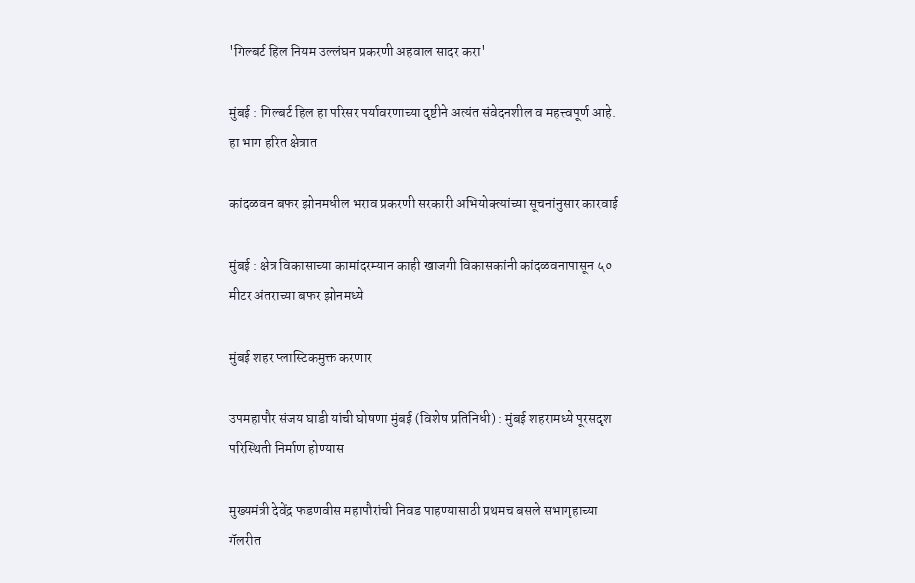'गिल्बर्ट हिल नियम उल्लंघन प्रकरणी अहवाल सादर करा'

मुंबई : गिल्बर्ट हिल हा परिसर पर्यावरणाच्या दृष्टीने अत्यंत संवेदनशील व महत्त्वपूर्ण आहे. हा भाग हरित क्षेत्रात

कांदळवन बफर झोनमधील भराव प्रकरणी सरकारी अभियोक्त्यांच्या सूचनांनुसार कारवाई

मुंबई : क्षेत्र विकासाच्या कामांदरम्यान काही खाजगी विकासकांनी कांदळवनापासून ५० मीटर अंतराच्या बफर झोनमध्ये

मुंबई शहर प्लास्टिकमुक्त करणार

उपमहापौर संजय घाडी यांची घोषणा मुंबई (विशेष प्रतिनिधी) : मुंबई शहरामध्ये पूरसदृश परिस्थिती निर्माण होण्यास

मुख्यमंत्री देवेंद्र फडणवीस महापौरांची निवड पाहण्यासाठी प्रथमच बसले सभागृहाच्या गॅलरीत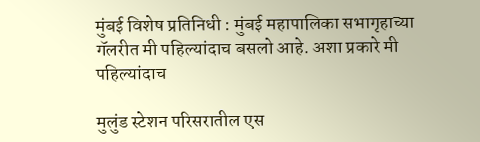मुंबई विशेष प्रतिनिधी : मुंबई महापालिका सभागृहाच्या गॅलरीत मी पहिल्यांदाच बसलो आहे. अशा प्रकारे मी पहिल्यांदाच

मुलुंड स्टेशन परिसरातील एस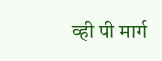व्ही पी मार्ग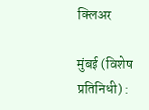क्लिअर

मुंबई (विशेष प्रतिनिधी) :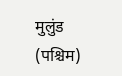मुलुंड (पश्चिम)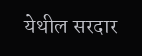येथील सरदार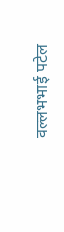वल्लभभाई पटेल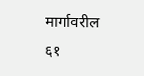मार्गावरील ६१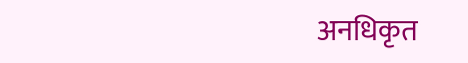अनधिकृत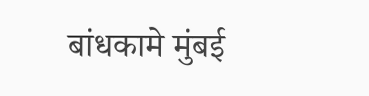बांधकामे मुंबई